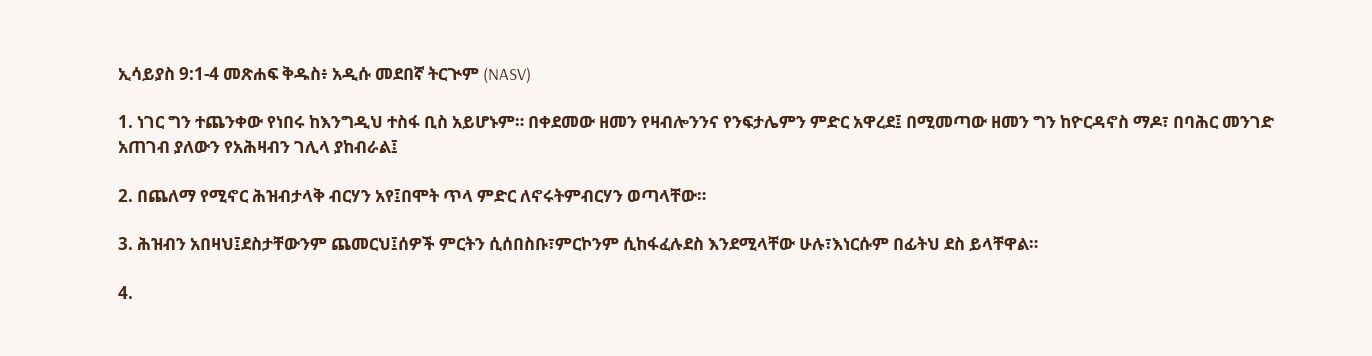ኢሳይያስ 9:1-4 መጽሐፍ ቅዱስ፥ አዲሱ መደበኛ ትርጒም (NASV)

1. ነገር ግን ተጨንቀው የነበሩ ከእንግዲህ ተስፋ ቢስ አይሆኑም። በቀደመው ዘመን የዛብሎንንና የንፍታሌምን ምድር አዋረደ፤ በሚመጣው ዘመን ግን ከዮርዳኖስ ማዶ፣ በባሕር መንገድ አጠገብ ያለውን የአሕዛብን ገሊላ ያከብራል፤

2. በጨለማ የሚኖር ሕዝብታላቅ ብርሃን አየ፤በሞት ጥላ ምድር ለኖሩትምብርሃን ወጣላቸው።

3. ሕዝብን አበዛህ፤ደስታቸውንም ጨመርህ፤ሰዎች ምርትን ሲሰበስቡ፣ምርኮንም ሲከፋፈሉደስ እንደሚላቸው ሁሉ፣እነርሱም በፊትህ ደስ ይላቸዋል።

4.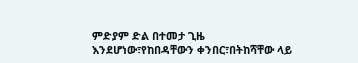ምድያም ድል በተመታ ጊዜ እንደሆነው፣የከበዳቸውን ቀንበር፣በትከሻቸው ላይ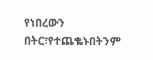የነበረውን በትር፣የተጨቈኑበትንም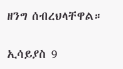ዘንግ ሰብረህላቸዋል።

ኢሳይያስ 9